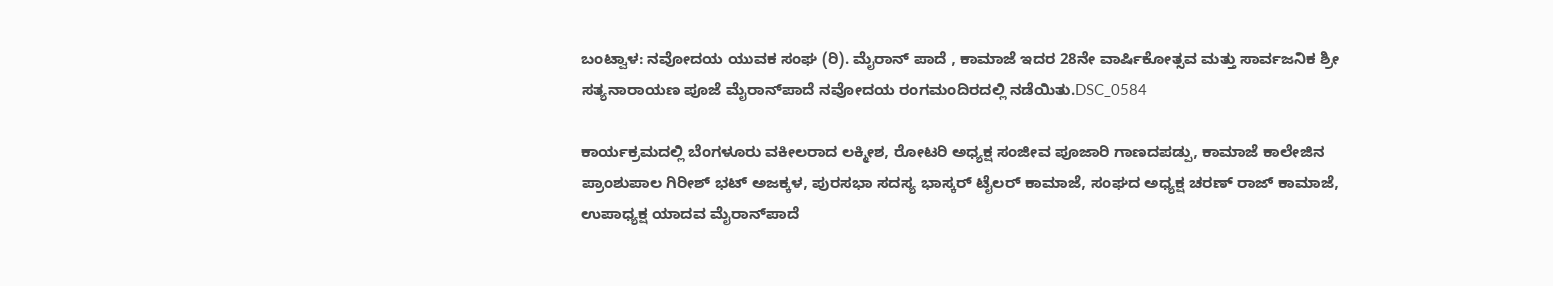ಬಂಟ್ವಾಳ: ನವೋದಯ ಯುವಕ ಸಂಘ (ರಿ). ಮೈರಾನ್ ಪಾದೆ , ಕಾಮಾಜೆ ಇದರ 28ನೇ ವಾರ್ಷಿಕೋತ್ಸವ ಮತ್ತು ಸಾರ್ವಜನಿಕ ಶ್ರೀ ಸತ್ಯನಾರಾಯಣ ಪೂಜೆ ಮೈರಾನ್‍ಪಾದೆ ನವೋದಯ ರಂಗಮಂದಿರದಲ್ಲಿ ನಡೆಯಿತು.DSC_0584

ಕಾರ್ಯಕ್ರಮದಲ್ಲಿ ಬೆಂಗಳೂರು ವಕೀಲರಾದ ಲಕ್ಮೀಶ, ರೋಟರಿ ಅಧ್ಯಕ್ಷ ಸಂಜೀವ ಪೂಜಾರಿ ಗಾಣದಪಡ್ಪು, ಕಾಮಾಜೆ ಕಾಲೇಜಿನ ಪ್ರಾಂಶುಪಾಲ ಗಿರೀಶ್ ಭಟ್ ಅಜಕ್ಕಳ, ಪುರಸಭಾ ಸದಸ್ಯ ಭಾಸ್ಕರ್ ಟೈಲರ್ ಕಾಮಾಜೆ, ಸಂಘದ ಅಧ್ಯಕ್ಷ ಚರಣ್ ರಾಜ್ ಕಾಮಾಜೆ, ಉಪಾಧ್ಯಕ್ಷ ಯಾದವ ಮೈರಾನ್‍ಪಾದೆ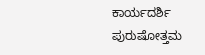ಕಾರ್ಯದರ್ಶಿ ಪುರುಷೋತ್ತಮ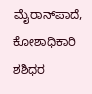ಮೈರಾನ್‍ಪಾದೆ, ಕೋಶಾಧಿಕಾರಿ ಶಶಿಧರ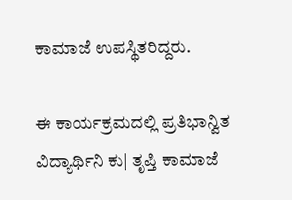ಕಾಮಾಜೆ ಉಪಸ್ಥಿತರಿದ್ದರು.

ಈ ಕಾರ್ಯಕ್ರಮದಲ್ಲಿ ಪ್ರತಿಭಾನ್ವಿತ ವಿದ್ಯಾರ್ಥಿನಿ ಕು| ತೃಪ್ತಿ ಕಾಮಾಜೆ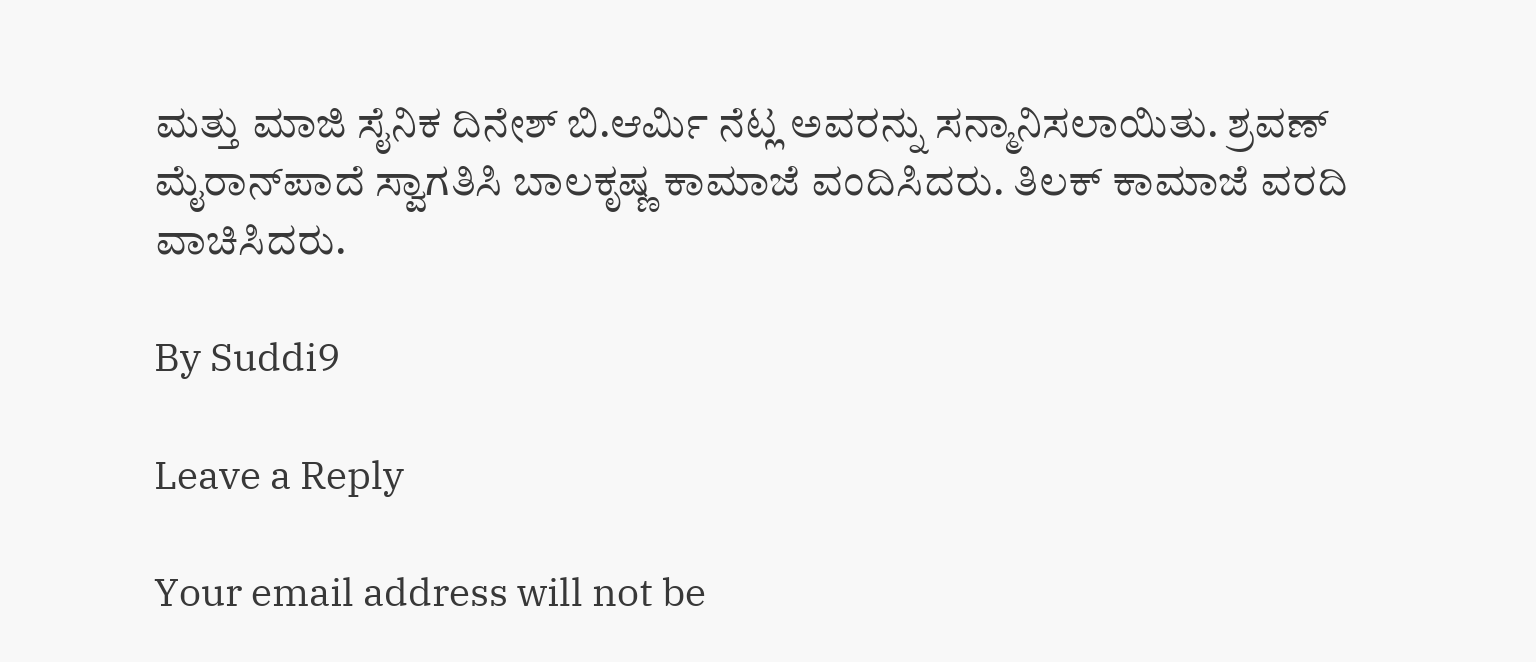ಮತ್ತು ಮಾಜಿ ಸೈನಿಕ ದಿನೇಶ್ ಬಿ.ಆರ್ಮಿ ನೆಟ್ಲ ಅವರನ್ನು ಸನ್ಮಾನಿಸಲಾಯಿತು. ಶ್ರವಣ್ ಮೈರಾನ್‍ಪಾದೆ ಸ್ವಾಗತಿಸಿ ಬಾಲಕೃಷ್ಣ ಕಾಮಾಜೆ ವಂದಿಸಿದರು. ತಿಲಕ್ ಕಾಮಾಜೆ ವರದಿ ವಾಚಿಸಿದರು.

By Suddi9

Leave a Reply

Your email address will not be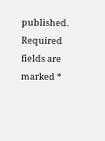published. Required fields are marked *